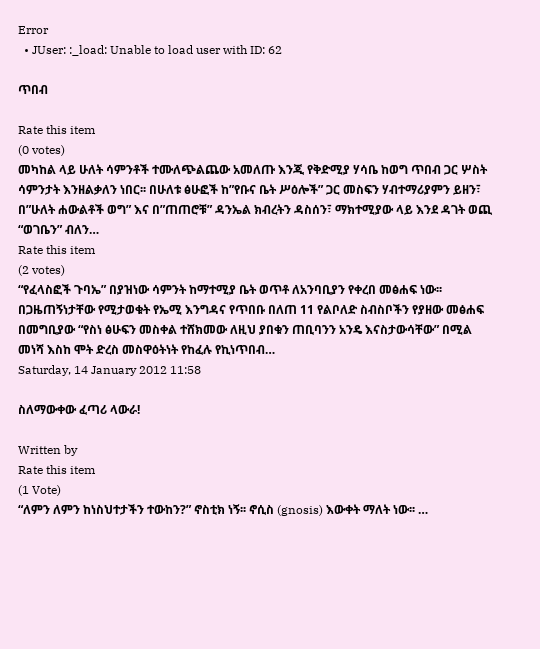Error
  • JUser: :_load: Unable to load user with ID: 62

ጥበብ

Rate this item
(0 votes)
መካከል ላይ ሁለት ሳምንቶች ተሙለጭልጨው አመለጡ እንጂ የቅድሚያ ሃሳቤ ከወግ ጥበብ ጋር ሦስት ሳምንታት እንዘልቃለን ነበር፡፡ በሁለቱ ፅሁፎች ከ”የቡና ቤት ሥዕሎች” ጋር መስፍን ሃብተማሪያምን ይዘን፣ በ”ሁለት ሐውልቶች ወግ” እና በ”ጠጠሮቹ” ዳንኤል ክብረትን ዳስሰን፣ ማክተሚያው ላይ እንደ ዳገት ወጪ “ወገቤን” ብለን…
Rate this item
(2 votes)
“የፈላስፎች ጉባኤ” በያዝነው ሳምንት ከማተሚያ ቤት ወጥቶ ለአንባቢያን የቀረበ መፅሐፍ ነው፡፡ በጋዜጠኝነታቸው የሚታወቁት የኤሚ እንግዳና የጥበቡ በለጠ 11 የልቦለድ ስብስቦችን የያዘው መፅሐፍ በመግቢያው “የስነ ፅሁፍን መስቀል ተሸክመው ለዚህ ያበቁን ጠቢባንን አንዴ እናስታውሳቸው” በሚል መነሻ እስከ ሞት ድረስ መስዋዕትነት የከፈሉ የኪነጥበብ…
Saturday, 14 January 2012 11:58

ስለማውቀው ፈጣሪ ላውራ!

Written by
Rate this item
(1 Vote)
“ለምን ለምን ከነስህተታችን ተውከን?” ኖስቲክ ነኝ፡፡ ኖሲስ (gnosis) እውቀት ማለት ነው፡፡ …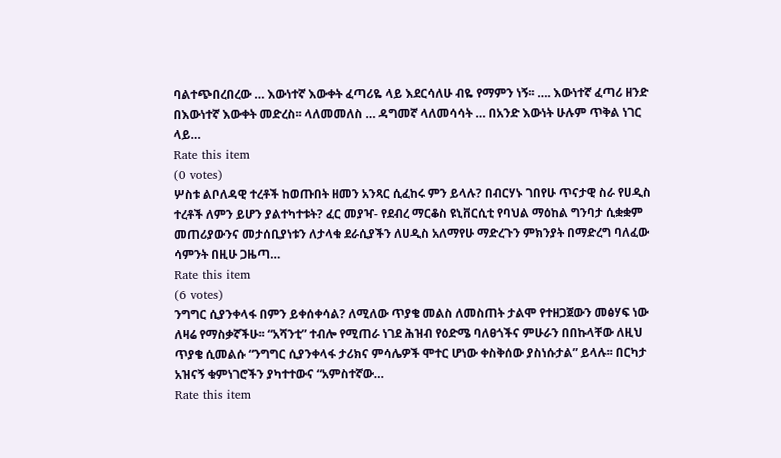ባልተጭበረበረው … እውነተኛ እውቀት ፈጣሪዬ ላይ እደርሳለሁ ብዬ የማምን ነኝ፡፡ …. እውነተኛ ፈጣሪ ዘንድ በእውነተኛ እውቀት መድረስ፡፡ ላለመመለስ … ዳግመኛ ላለመሳሳት … በአንድ እውነት ሁሉም ጥቅል ነገር ላይ…
Rate this item
(0 votes)
ሦስቱ ልቦለዳዊ ተረቶች ከወጡበት ዘመን አንጻር ሲፈከሩ ምን ይላሉ? በብርሃኑ ገበየሁ ጥናታዊ ስራ የሀዲስ ተረቶች ለምን ይሆን ያልተካተቱት? ፈር መያዣ- የደብረ ማርቆስ ዩኒቨርሲቲ የባህል ማዕከል ግንባታ ሲቋቋም መጠሪያውንና መታሰቢያነቱን ለታላቁ ደራሲያችን ለሀዲስ አለማየሁ ማድረጉን ምክንያት በማድረግ ባለፈው ሳምንት በዚሁ ጋዜጣ…
Rate this item
(6 votes)
ንግግር ሲያንቀላፋ በምን ይቀሰቀሳል? ለሚለው ጥያቄ መልስ ለመስጠት ታልሞ የተዘጋጀውን መፅሃፍ ነው ለዛሬ የማስቃኛችሁ፡፡ “አሻንቲ” ተብሎ የሚጠራ ነገደ ሕዝብ የዕድሜ ባለፀጎችና ምሁራን በበኩላቸው ለዚህ ጥያቄ ሲመልሱ “ንግግር ሲያንቀላፋ ታሪክና ምሳሌዎች ሞተር ሆነው ቀስቅሰው ያስነሱታል” ይላሉ፡፡ በርካታ አዝናኝ ቁምነገሮችን ያካተተውና “አምስተኛው…
Rate this item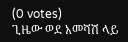(0 votes)
ጊዜው ወደ አመሻሽ ላይ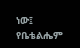ነው፤ የቤቴልሔም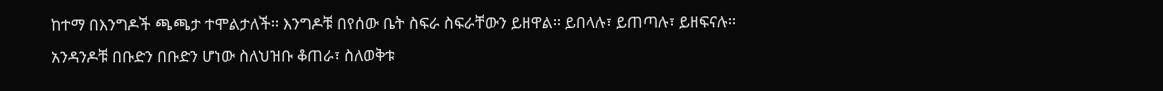ከተማ በእንግዶች ጫጫታ ተሞልታለች፡፡ እንግዶቹ በየሰው ቤት ስፍራ ስፍራቸውን ይዘዋል፡፡ ይበላሉ፣ ይጠጣሉ፣ ይዘፍናሉ፡፡ አንዳንዶቹ በቡድን በቡድን ሆነው ስለህዝቡ ቆጠራ፣ ስለወቅቱ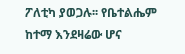ፖለቲካ ያወጋሉ፡፡ የቤተልሔም ከተማ እንደዛሬው ሆና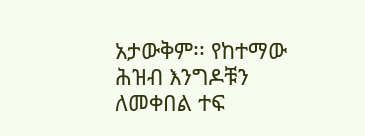አታውቅም፡፡ የከተማው ሕዝብ እንግዶቹን ለመቀበል ተፍ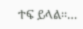ተፍ ይላል፡፡…